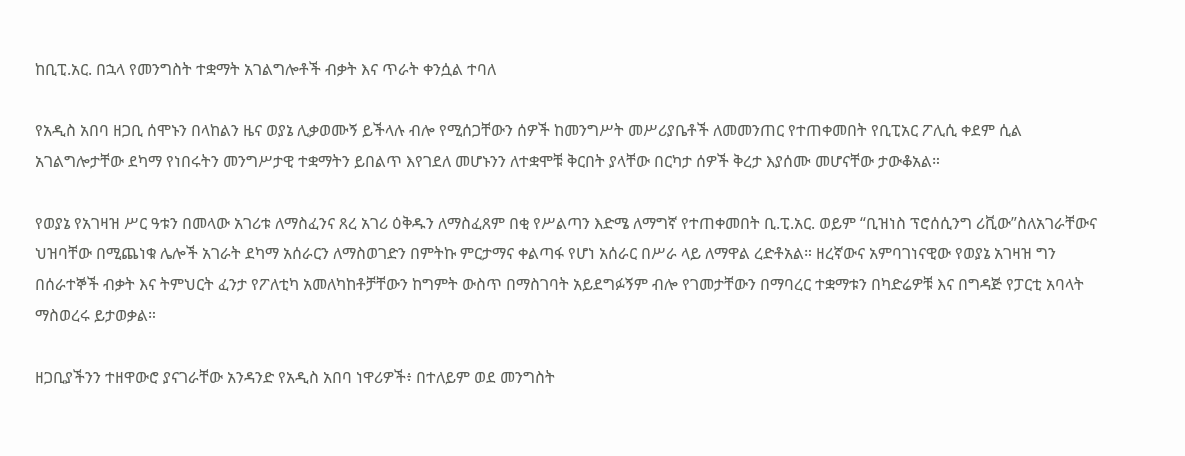ከቢፒ.አር. በኋላ የመንግስት ተቋማት አገልግሎቶች ብቃት እና ጥራት ቀንሷል ተባለ

የአዲስ አበባ ዘጋቢ ሰሞኑን በላከልን ዜና ወያኔ ሊቃወሙኝ ይችላሉ ብሎ የሚሰጋቸውን ሰዎች ከመንግሥት መሥሪያቤቶች ለመመንጠር የተጠቀመበት የቢፒአር ፖሊሲ ቀደም ሲል አገልግሎታቸው ደካማ የነበሩትን መንግሥታዊ ተቋማትን ይበልጥ እየገደለ መሆኑንን ለተቋሞቹ ቅርበት ያላቸው በርካታ ሰዎች ቅረታ እያሰሙ መሆናቸው ታውቆአል።

የወያኔ የአገዛዝ ሥር ዓቱን በመላው አገሪቱ ለማስፈንና ጸረ አገሪ ዕቅዱን ለማስፈጸም በቂ የሥልጣን እድሜ ለማግኛ የተጠቀመበት ቢ.ፒ.አር. ወይም “ቢዝነስ ፕሮሰሲንግ ሪቪው”ስለአገራቸውና ህዝባቸው በሚጨነቁ ሌሎች አገራት ደካማ አሰራርን ለማስወገድን በምትኩ ምርታማና ቀልጣፋ የሆነ አሰራር በሥራ ላይ ለማዋል ረድቶአል። ዘረኛውና አምባገነናዊው የወያኔ አገዛዝ ግን በሰራተኞች ብቃት እና ትምህርት ፈንታ የፖለቲካ አመለካከቶቻቸውን ከግምት ውስጥ በማስገባት አይደግፉኝም ብሎ የገመታቸውን በማባረር ተቋማቱን በካድሬዎቹ እና በግዳጅ የፓርቲ አባላት ማስወረሩ ይታወቃል።

ዘጋቢያችንን ተዘዋውሮ ያናገራቸው አንዳንድ የአዲስ አበባ ነዋሪዎች፥ በተለይም ወደ መንግስት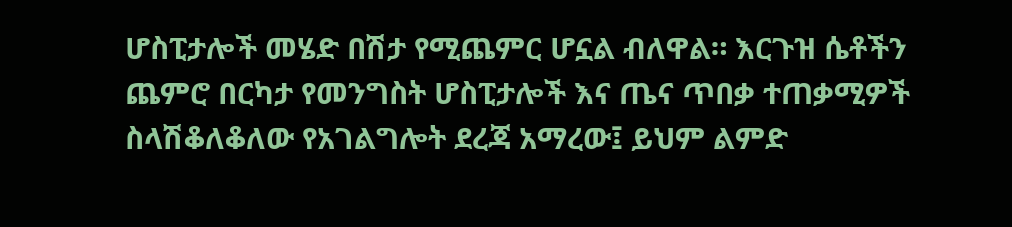ሆስፒታሎች መሄድ በሽታ የሚጨምር ሆኗል ብለዋል። እርጉዝ ሴቶችን ጨምሮ በርካታ የመንግስት ሆስፒታሎች እና ጤና ጥበቃ ተጠቃሚዎች ስላሽቆለቆለው የአገልግሎት ደረጃ አማረው፤ ይህም ልምድ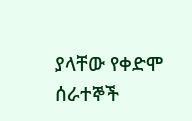ያላቸው የቀድሞ ሰራተኞች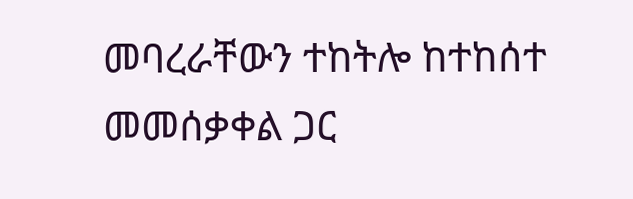መባረራቸውን ተከትሎ ከተከሰተ መመሰቃቀል ጋር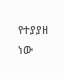የተያያዘ ነው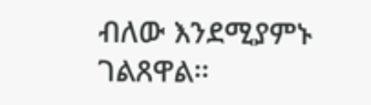ብለው እንደሚያምኑ ገልጸዋል።